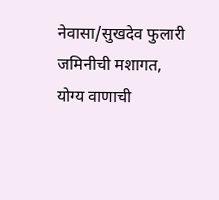नेवासा/सुखदेव फुलारी
जमिनीची मशागत, योग्य वाणाची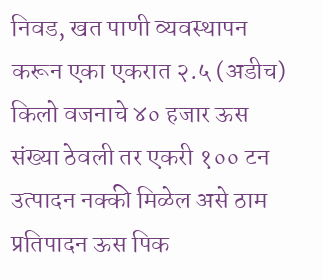निवड, खत पाणी व्यवस्थापन करून एका एकरात २.५ (अडीच) किलो वजनाचे ४० हजार ऊस संख्या ठेवली तर एकरी १०० टन उत्पादन नक्की मिळेल असे ठाम प्रतिपादन ऊस पिक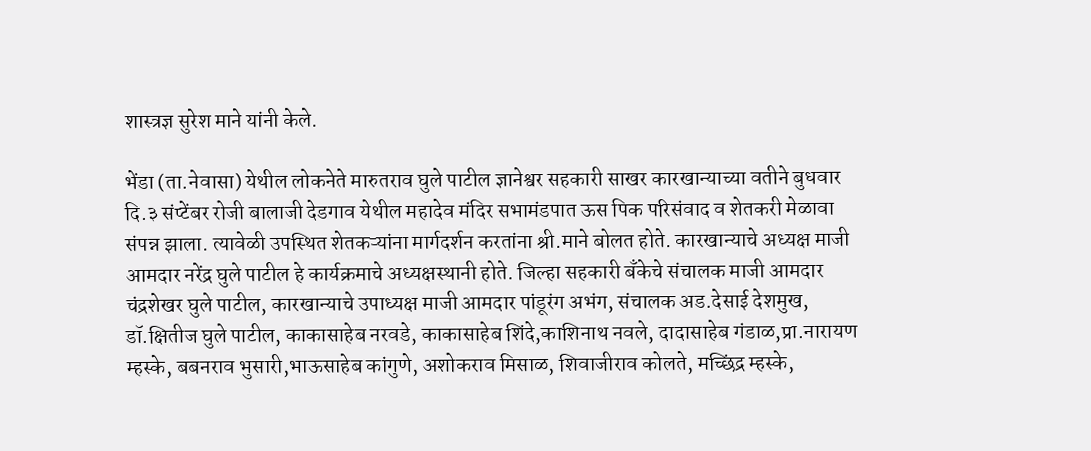शास्त्रज्ञ सुरेश माने यांनी केले.

भेंडा (ता.नेवासा) येथील लोकनेते मारुतराव घुले पाटील ज्ञानेश्वर सहकारी साखर कारखान्याच्या वतीने बुधवार दि.३ संप्टेंबर रोजी बालाजी देडगाव येथील महादेव मंदिर सभामंडपात ऊस पिक परिसंवाद व शेतकरी मेळावा संपन्न झाला. त्यावेळी उपस्थित शेतकऱ्यांना मार्गदर्शन करतांना श्री.माने बोलत होते. कारखान्याचे अध्यक्ष माजी आमदार नरेंद्र घुले पाटील हे कार्यक्रमाचे अध्यक्षस्थानी होते. जिल्हा सहकारी बँकेचे संचालक माजी आमदार चंद्रशेखर घुले पाटील, कारखान्याचे उपाध्यक्ष माजी आमदार पांडूरंग अभंग, संचालक अड.देसाई देशमुख, डॉ.क्षितीज घुले पाटील, काकासाहेब नरवडे, काकासाहेब शिंदे,काशिनाथ नवले, दादासाहेब गंडाळ,प्रा.नारायण म्हस्के, बबनराव भुसारी,भाऊसाहेब कांगुणे, अशोकराव मिसाळ, शिवाजीराव कोलते, मच्छिंद्र म्हस्के,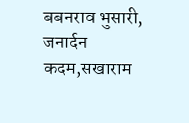बबनराव भुसारी, जनार्दन कदम,सखाराम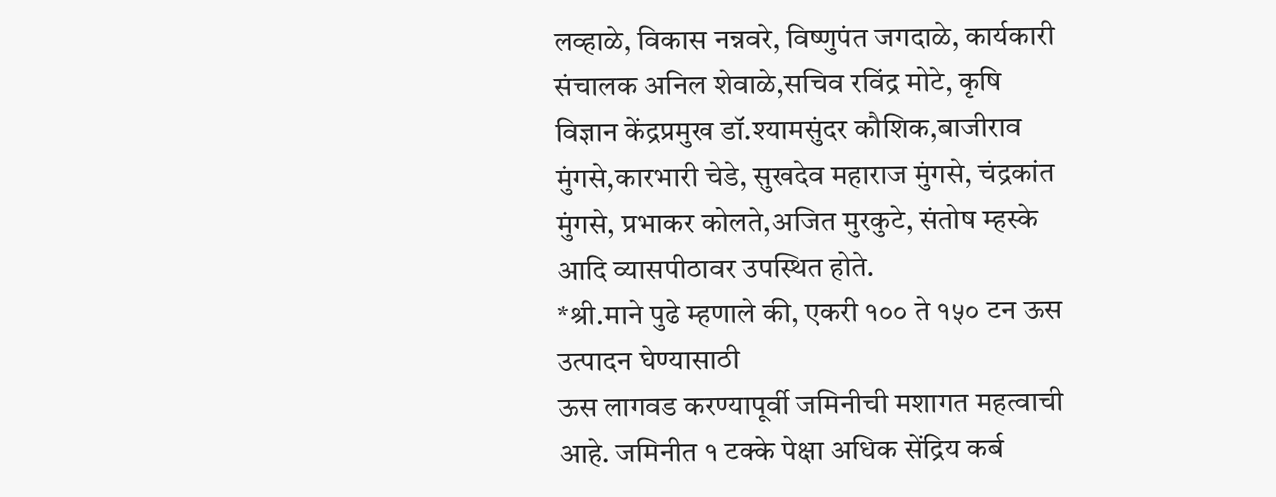लव्हाळे, विकास नन्नवरे, विष्णुपंत जगदाळे, कार्यकारी संचालक अनिल शेवाळे,सचिव रविंद्र मोटे, कृषि विज्ञान केंद्रप्रमुख डॉ.श्यामसुंदर कौशिक,बाजीराव मुंगसे,कारभारी चेडे, सुखदेव महाराज मुंगसे, चंद्रकांत मुंगसे, प्रभाकर कोलते,अजित मुरकुटे, संतोष म्हस्के आदि व्यासपीठावर उपस्थित होते.
*श्री.माने पुढे म्हणाले की, एकरी १०० ते १५० टन ऊस उत्पादन घेण्यासाठी
ऊस लागवड करण्यापूर्वी जमिनीची मशागत महत्वाची आहे. जमिनीत १ टक्के पेक्षा अधिक सेंद्रिय कर्ब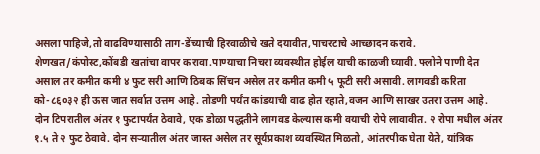असला पाहिजे,तो वाढविण्यासाठी ताग-डेंच्याची हिरवाळीचे खते दयावीत,पाचरटाचे आच्छादन करावे. शेणखत/कंपोस्ट,कोंबडी खतांचा वापर करावा.पाण्याचा निचरा व्यवस्थीत होईल याची काळजी घ्यावी. फ्लोने पाणी देत असाल तर कमीत कमी ४ फुट सरी आणि ठिबक सिंचन असेल तर कमीत कमी ५ फूटी सरी असावी. लागवडी करिता को-८६०३२ ही ऊस जात सर्वात उत्तम आहे. तोडणी पर्यंत कांडयाची वाढ होत रहाते,वजन आणि साखर उतरा उत्तम आहे.
दोन टिपरातील अंतर १ फुटापर्यंत ठेवावे, एक डोळा पद्धतीने लागवड केल्यास कमी वयाची रोपे लावावीत. २ रोपा मधील अंतर १.५ ते २ फुट ठेवावे. दोन सऱ्यातील अंतर जास्त असेल तर सूर्यप्रकाश व्यवस्थित मिळतो, आंतरपीक घेता येते, यांत्रिक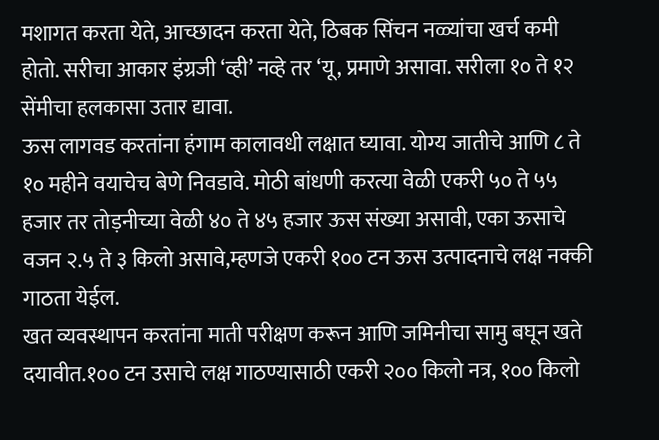मशागत करता येते, आच्छादन करता येते, ठिबक सिंचन नळ्यांचा खर्च कमी होतो. सरीचा आकार इंग्रजी ‘व्ही’ नव्हे तर ‘यू, प्रमाणे असावा. सरीला १० ते १२ सेंमीचा हलकासा उतार द्यावा.
ऊस लागवड करतांना हंगाम कालावधी लक्षात घ्यावा. योग्य जातीचे आणि ८ ते १० महीने वयाचेच बेणे निवडावे. मोठी बांधणी करत्या वेळी एकरी ५० ते ५५ हजार तर तोड़नीच्या वेळी ४० ते ४५ हजार ऊस संख्या असावी, एका ऊसाचे वजन २.५ ते ३ किलो असावे,म्हणजे एकरी १०० टन ऊस उत्पादनाचे लक्ष नक्की गाठता येईल.
खत व्यवस्थापन करतांना माती परीक्षण करून आणि जमिनीचा सामु बघून खते दयावीत.१०० टन उसाचे लक्ष गाठण्यासाठी एकरी २०० किलो नत्र, १०० किलो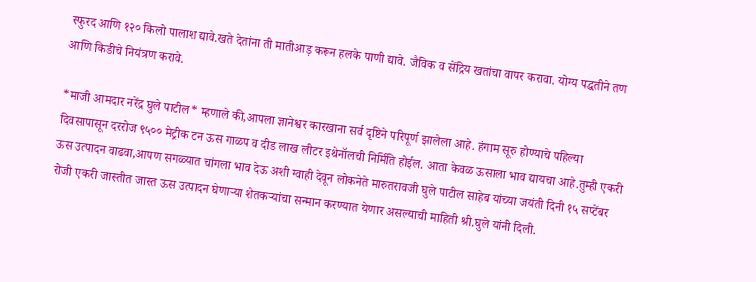स्फुरद आणि १२० किलो पालाश द्यावे.खते देतांना ती मातीआड़ करून हलके पाणी द्यावे. जैविक व सेंद्रिय खतांचा वापर करावा. योग्य पद्धतीने तण आणि किडीचे नियंत्रण करावे.

*माजी आमदार नरेंद्र घुले पाटील* म्हणाले की,आपला ज्ञानेश्वर कारखाना सर्व दृष्टिने परिपूर्ण झालेला आहे. हंगाम सूरु होण्याचे पहिल्या दिवसापासून दररोज ९५०० मेट्रीक टन ऊस गाळप व दीड लाख लीटर इथेनॉलची निर्मिति होईल. आता केवळ ऊसाला भाव द्यायचा आहे.तुम्ही एकरी ऊस उत्पादन वाढवा,आपण सगळ्यात चांगला भाव देऊ अशी ग्वाही देवून लोकनेते मारुतरावजी घुले पाटील साहेब यांच्या जयंती दिनी १५ सप्टेंबर रोजी एकरी जास्तीत जास्त ऊस उत्पादन घेणाऱ्या शेतकऱ्यांचा सन्मान करण्यात येणार असल्याची माहिती श्री.घुले यांनी दिली.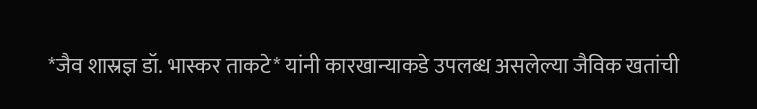*जैव शास्रज्ञ डॉ. भास्कर ताकटे* यांनी कारखान्याकडे उपलब्ध असलेल्या जैविक खतांची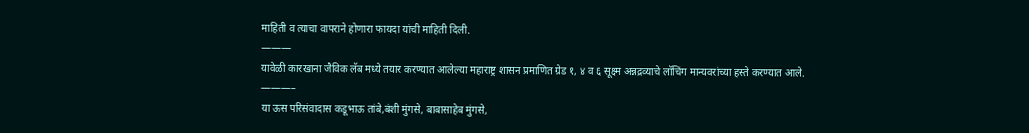माहिती व त्याचा वापराने होणारा फायदा यांची माहिती दिली.
———
यावेळी कारखाना जैविक लॅब मध्ये तयार करण्यात आलेल्या महाराष्ट्र शासन प्रमाणित ग्रेड १, ४ व ६ सूक्ष्म अन्नद्रव्याचे लॉचिंग मान्यवरांच्या हस्ते करण्यात आले.
———–
या ऊस परिसंवादास कडूभाऊ तांबे,बंशी मुंगसे, बाबासाहेब मुंगसे,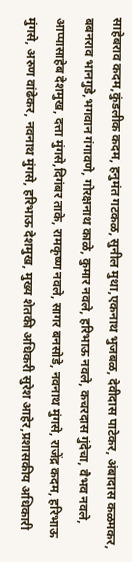साहेबराव कदम,कुंडलीक कदम, हनुमंत गटकळ, सुनील मुथा,एकनाथ भुजबळ, देवीदास पाटेकर, अंबादास कळमकर, बबनराव भानगुडे,भगवान गंगावणे, गोरक्षनाथ काळे, कुमार नवले, हरिभाऊ नवले, कचरदास गुंदेचा, वैभव नवले, आप्पासाहेब देशमुख, दत्ता मुंगसे,दिगंबर ताके, रामकृष्ण नवले, सागर बनसोडे, नवनाथ मुंगसे, राजेंद्र कदम, हरिभाऊ मुंगसे, अरुण वांढेकर, नवनाथ मुंगसे, हरिभाऊ देशमुख, मुख्य शेतकी अधिकरी सुरेश आहेर,प्रशासकीय अधिकारी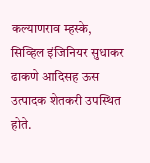कल्याणराव म्हस्के, सिव्हिल इंजिनियर सुधाकर ढाकणे आदिसह ऊस उत्पादक शेतकरी उपस्थित होते.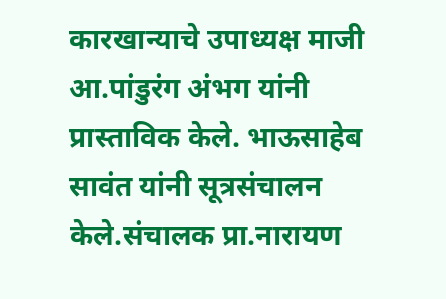कारखान्याचे उपाध्यक्ष माजी आ.पांडुरंग अंभग यांनी प्रास्ताविक केले. भाऊसाहेब सावंत यांनी सूत्रसंचालन केले.संचालक प्रा.नारायण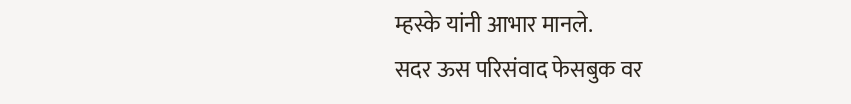म्हस्के यांनी आभार मानले.
सदर ऊस परिसंवाद फेसबुक वर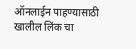ऑनलाईन पाहण्यासाठी खालील लिंक चा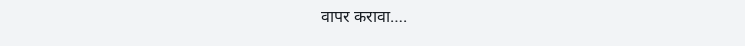वापर करावा….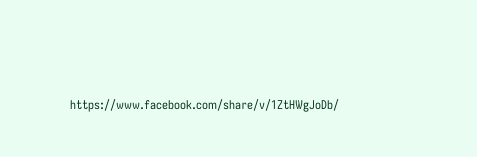https://www.facebook.com/share/v/1ZtHWgJoDb/